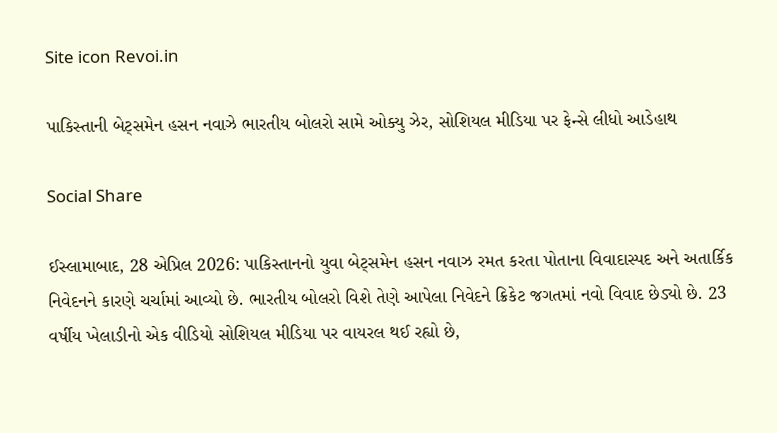Site icon Revoi.in

પાકિસ્તાની બેટ્સમેન હસન નવાઝે ભારતીય બોલરો સામે ઓક્યુ ઝેર, સોશિયલ મીડિયા પર ફેન્સે લીધો આડેહાથ

Social Share

ઈસ્લામાબાદ, 28 એપ્રિલ 2026: પાકિસ્તાનનો યુવા બેટ્સમેન હસન નવાઝ રમત કરતા પોતાના વિવાદાસ્પદ અને અતાર્કિક નિવેદનને કારણે ચર્ચામાં આવ્યો છે. ભારતીય બોલરો વિશે તેણે આપેલા નિવેદને ક્રિકેટ જગતમાં નવો વિવાદ છેડ્યો છે. 23 વર્ષીય ખેલાડીનો એક વીડિયો સોશિયલ મીડિયા પર વાયરલ થઈ રહ્યો છે,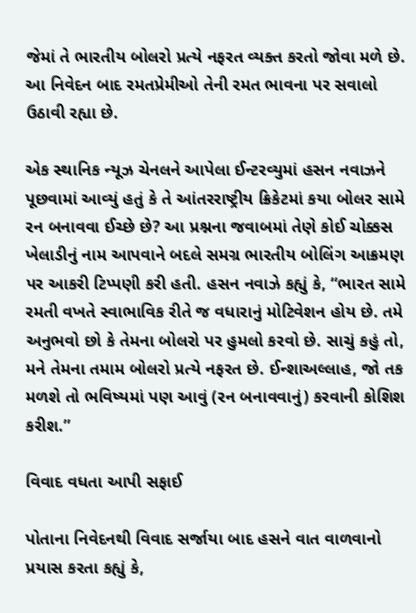જેમાં તે ભારતીય બોલરો પ્રત્યે નફરત વ્યક્ત કરતો જોવા મળે છે. આ નિવેદન બાદ રમતપ્રેમીઓ તેની રમત ભાવના પર સવાલો ઉઠાવી રહ્યા છે.

એક સ્થાનિક ન્યૂઝ ચેનલને આપેલા ઈન્ટરવ્યુમાં હસન નવાઝને પૂછવામાં આવ્યું હતું કે તે આંતરરાષ્ટ્રીય ક્રિકેટમાં કયા બોલર સામે રન બનાવવા ઈચ્છે છે? આ પ્રશ્નના જવાબમાં તેણે કોઈ ચોક્કસ ખેલાડીનું નામ આપવાને બદલે સમગ્ર ભારતીય બોલિંગ આક્રમણ પર આકરી ટિપ્પણી કરી હતી. હસન નવાઝે કહ્યું કે, “ભારત સામે રમતી વખતે સ્વાભાવિક રીતે જ વધારાનું મોટિવેશન હોય છે. તમે અનુભવો છો કે તેમના બોલરો પર હુમલો કરવો છે. સાચું કહું તો, મને તેમના તમામ બોલરો પ્રત્યે નફરત છે. ઈન્શાઅલ્લાહ, જો તક મળશે તો ભવિષ્યમાં પણ આવું (રન બનાવવાનું) કરવાની કોશિશ કરીશ.”

વિવાદ વધતા આપી સફાઈ

પોતાના નિવેદનથી વિવાદ સર્જાયા બાદ હસને વાત વાળવાનો પ્રયાસ કરતા કહ્યું કે,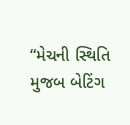“મેચની સ્થિતિ મુજબ બેટિંગ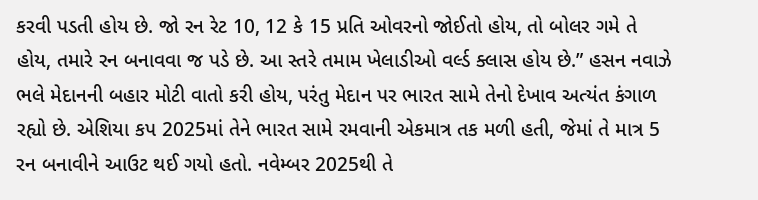કરવી પડતી હોય છે. જો રન રેટ 10, 12 કે 15 પ્રતિ ઓવરનો જોઈતો હોય, તો બોલર ગમે તે હોય, તમારે રન બનાવવા જ પડે છે. આ સ્તરે તમામ ખેલાડીઓ વર્લ્ડ ક્લાસ હોય છે.” હસન નવાઝે ભલે મેદાનની બહાર મોટી વાતો કરી હોય, પરંતુ મેદાન પર ભારત સામે તેનો દેખાવ અત્યંત કંગાળ રહ્યો છે. એશિયા કપ 2025માં તેને ભારત સામે રમવાની એકમાત્ર તક મળી હતી, જેમાં તે માત્ર 5 રન બનાવીને આઉટ થઈ ગયો હતો. નવેમ્બર 2025થી તે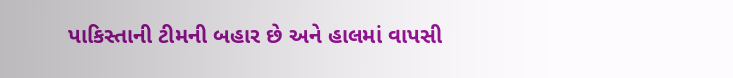પાકિસ્તાની ટીમની બહાર છે અને હાલમાં વાપસી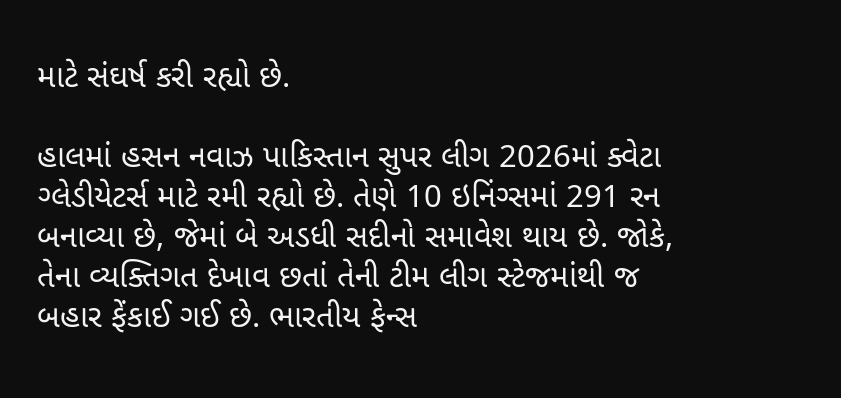માટે સંઘર્ષ કરી રહ્યો છે.

હાલમાં હસન નવાઝ પાકિસ્તાન સુપર લીગ 2026માં ક્વેટા ગ્લેડીયેટર્સ માટે રમી રહ્યો છે. તેણે 10 ઇનિંગ્સમાં 291 રન બનાવ્યા છે, જેમાં બે અડધી સદીનો સમાવેશ થાય છે. જોકે, તેના વ્યક્તિગત દેખાવ છતાં તેની ટીમ લીગ સ્ટેજમાંથી જ બહાર ફેંકાઈ ગઈ છે. ભારતીય ફેન્સ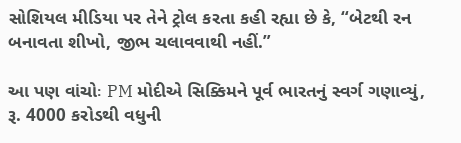સોશિયલ મીડિયા પર તેને ટ્રોલ કરતા કહી રહ્યા છે કે, “બેટથી રન બનાવતા શીખો, જીભ ચલાવવાથી નહીં.”

આ પણ વાંચોઃ PM મોદીએ સિક્કિમને પૂર્વ ભારતનું સ્વર્ગ ગણાવ્યું, રૂ. 4000 કરોડથી વધુની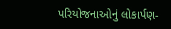પરિયોજનાઓનું લોકાર્પણ-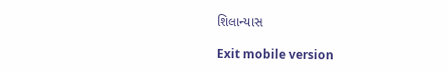શિલાન્યાસ

Exit mobile version